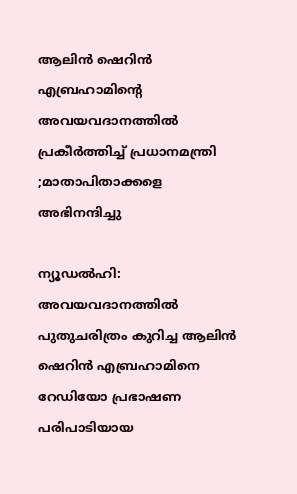ആലിന്‍ ഷെറിന്‍ എബ്രഹാമിന്റെ അവയവദാനത്തില്‍ പ്രകീര്‍ത്തിച്ച് പ്രധാനമന്ത്രി ;മാതാപിതാക്കളെ അഭിനന്ദിച്ചു

ന്യൂഡല്‍ഹി: അവയവദാനത്തില്‍ പുതുചരിത്രം കുറിച്ച ആലിന്‍ ഷെറിന്‍ എബ്രഹാമിനെ റേഡിയോ പ്രഭാഷണ പരിപാടിയായ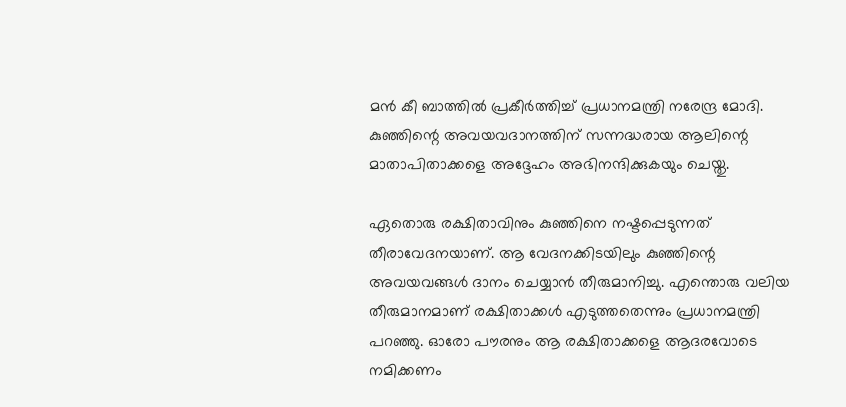മന്‍ കീ ബാത്തില്‍ പ്രകീര്‍ത്തിച്ച് പ്രധാനമന്ത്രി നരേന്ദ്ര മോദി. കുഞ്ഞിന്റെ അവയവദാനത്തിന് സന്നദ്ധരായ ആലിന്റെ മാതാപിതാക്കളെ അദ്ദേഹം അഭിനന്ദിക്കുകയും ചെയ്തു.

ഏതൊരു രക്ഷിതാവിനും കുഞ്ഞിനെ നഷ്ടപ്പെടുന്നത് തീരാവേദനയാണ്. ആ വേദനക്കിടയിലും കുഞ്ഞിന്റെ അവയവങ്ങള്‍ ദാനം ചെയ്യാന്‍ തീരുമാനിച്ചു. എന്തൊരു വലിയ തീരുമാനമാണ് രക്ഷിതാക്കള്‍ എടുത്തതെന്നും പ്രധാനമന്ത്രി പറഞ്ഞു. ഓരോ പൗരനും ആ രക്ഷിതാക്കളെ ആദരവോടെ നമിക്കണം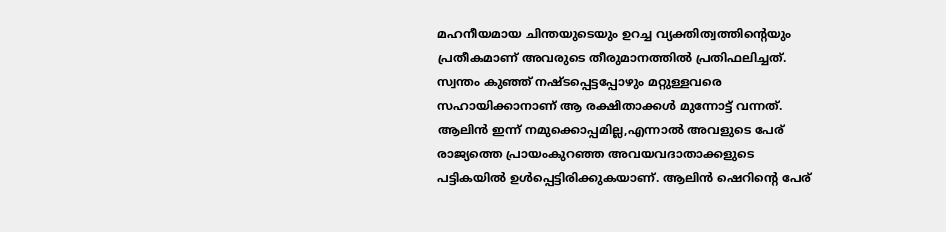മഹനീയമായ ചിന്തയുടെയും ഉറച്ച വ്യക്തിത്വത്തിന്റെയും പ്രതീകമാണ് അവരുടെ തീരുമാനത്തില്‍ പ്രതിഫലിച്ചത്. സ്വന്തം കുഞ്ഞ് നഷ്ടപ്പെട്ടപ്പോഴും മറ്റുള്ളവരെ സഹായിക്കാനാണ് ആ രക്ഷിതാക്കള്‍ മുന്നോട്ട് വന്നത്. ആലിന്‍ ഇന്ന് നമുക്കൊപ്പമില്ല,എന്നാല്‍ അവളുടെ പേര് രാജ്യത്തെ പ്രായംകുറഞ്ഞ അവയവദാതാക്കളുടെ പട്ടികയില്‍ ഉള്‍പ്പെട്ടിരിക്കുകയാണ്. ആലിന്‍ ഷെറിന്റെ പേര്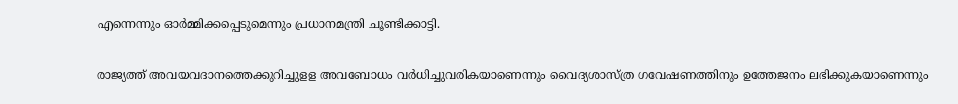എന്നെന്നും ഓര്‍മ്മിക്കപ്പെടുമെന്നും പ്രധാനമന്ത്രി ചൂണ്ടിക്കാട്ടി.

രാജ്യത്ത് അവയവദാനത്തെക്കുറിച്ചുളള അവബോധം വര്‍ധിച്ചുവരികയാണെന്നും വൈദ്യശാസ്ത്ര ഗവേഷണത്തിനും ഉത്തേജനം ലഭിക്കുകയാണെന്നും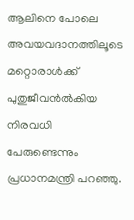ആലിനെ പോലെ അവയവദാനത്തിലൂടെ മറ്റൊരാള്‍ക്ക് പുതുജീവന്‍ല്‍കിയ നിരവധി പേരുണ്ടെന്നും പ്രധാനമന്ത്രി പറഞ്ഞു.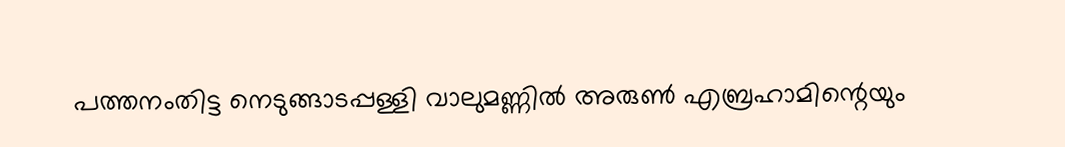പത്തനംതിട്ട നെടുങ്ങാടപ്പള്ളി വാലുമണ്ണില്‍ അരുണ്‍ എബ്രഹാമിന്റെയും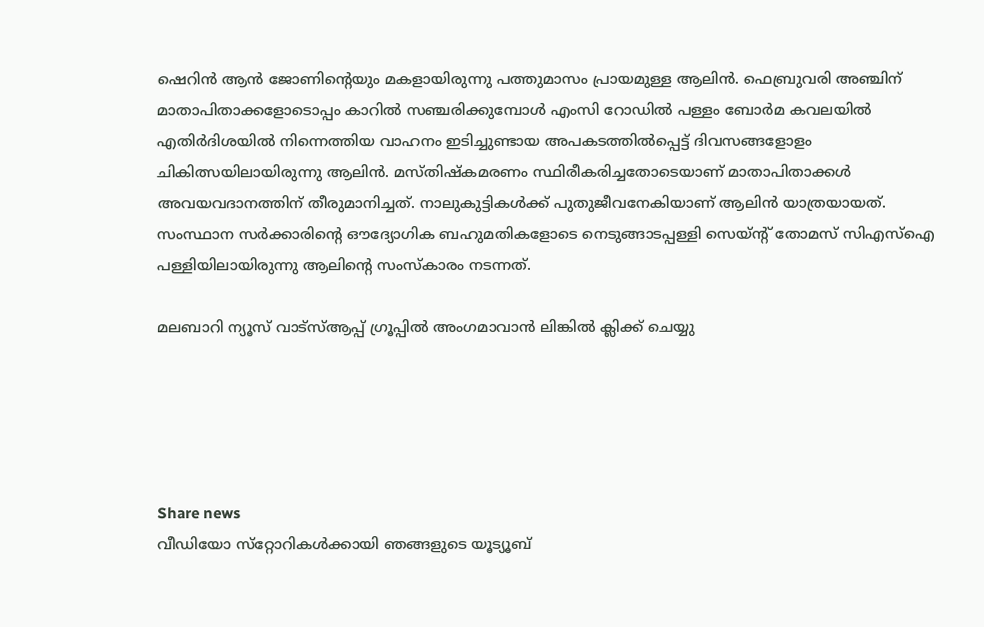ഷെറിന്‍ ആന്‍ ജോണിന്റെയും മകളായിരുന്നു പത്തുമാസം പ്രായമുള്ള ആലിന്‍. ഫെബ്രുവരി അഞ്ചിന് മാതാപിതാക്കളോടൊപ്പം കാറില്‍ സഞ്ചരിക്കുമ്പോള്‍ എംസി റോഡില്‍ പള്ളം ബോര്‍മ കവലയില്‍ എതിര്‍ദിശയില്‍ നിന്നെത്തിയ വാഹനം ഇടിച്ചുണ്ടായ അപകടത്തില്‍പ്പെട്ട് ദിവസങ്ങളോളം ചികിത്സയിലായിരുന്നു ആലിന്‍. മസ്തിഷ്‌കമരണം സ്ഥിരീകരിച്ചതോടെയാണ് മാതാപിതാക്കള്‍ അവയവദാനത്തിന് തീരുമാനിച്ചത്. നാലുകുട്ടികള്‍ക്ക് പുതുജീവനേകിയാണ് ആലിന്‍ യാത്രയായത്. സംസ്ഥാന സര്‍ക്കാരിന്റെ ഔദ്യോഗിക ബഹുമതികളോടെ നെടുങ്ങാടപ്പള്ളി സെയ്ന്റ് തോമസ് സിഎസ്‌ഐ പള്ളിയിലായിരുന്നു ആലിന്റെ സംസ്‌കാരം നടന്നത്.

മലബാറി ന്യൂസ് വാട്‌സ്ആപ്പ് ഗ്രൂപ്പില്‍ അംഗമാവാന്‍ ലിങ്കില്‍ ക്ലിക്ക് ചെയ്യു





Share news
വീഡിയോ സ്‌റ്റോറികള്‍ക്കായി ഞങ്ങളുടെ യൂട്യൂബ്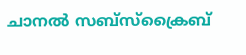ചാനല്‍ സബ്‌സ്‌ക്രൈബ്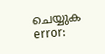ചെയ്യുക
error: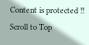Content is protected !!
Scroll to Top